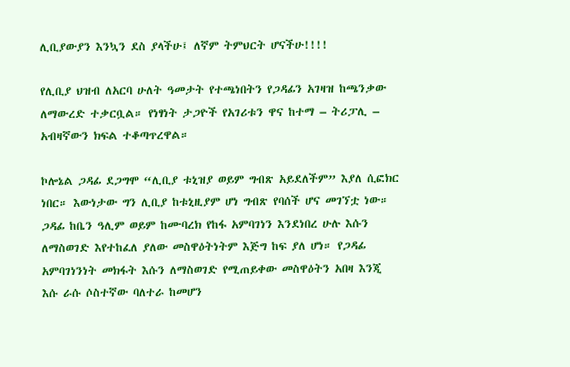ሊቢያውያን እንኳን ደስ ያላችሁ፤ ለኛም ትምህርት ሆናችሁ!!!!

የሊቢያ ህዝብ ለአርባ ሁለት ዓመታት የተጫነበትን የጋዳፊን አገዛዝ ከጫንቃው ለማውረድ ተቃርቧል። የነፃነት ታጋዮች የአገሪቱን ዋና ከተማ – ትሪፓሊ – አብዛኛውን ክፍል ተቆጣጥረዋል።

ኮሎኔል ጋዳፊ ደጋግሞ “ሊቢያ ቱኒዝያ ወይም ግብጽ አይደለችም” እያለ ሲፎክር ነበር። እውነታው ግን ሊቢያ ከቱኒዚያም ሆነ ግብጽ የባሰች ሆና መገኘቷ ነው። ጋዳፊ ከቤን ዓሊም ወይም ከሙባረክ የከፋ አምባገነን እንደነበረ ሁሉ እሱን ለማስወገድ እየተከፈለ ያለው መስዋዕትነትም እጅግ ከፍ ያለ ሆነ። የጋዳፊ አምባገነንነት መክፋት እሱን ለማስወገድ የሚጠይቀው መስዋዕትን አበዛ እንጂ እሱ ራሱ ሶስተኛው ባለተራ ከመሆን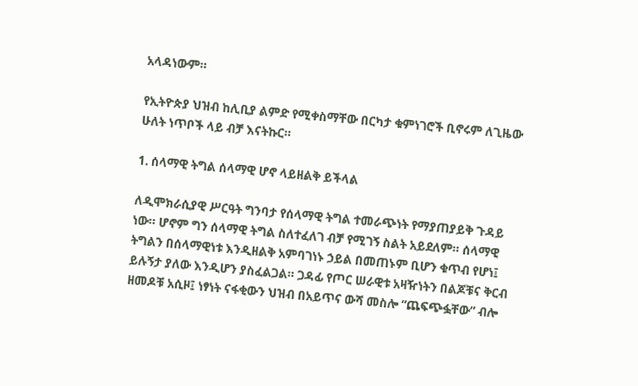አላዳነውም።

የኢትዮጵያ ህዝብ ከሊቢያ ልምድ የሚቀስማቸው በርካታ ቁምነገሮች ቢኖሩም ለጊዜው ሁለት ነጥቦች ላይ ብቻ እናትኩር።

1. ሰላማዊ ትግል ሰላማዊ ሆኖ ላይዘልቅ ይችላል

ለዲሞክራሲያዊ ሥርዓት ግንባታ የሰላማዊ ትግል ተመራጭነት የማያጠያይቅ ጉዳይ ነው። ሆኖም ግን ሰላማዊ ትግል ስለተፈለገ ብቻ የሚገኝ ስልት አይደለም። ሰላማዊ ትግልን በሰላማዊነቱ እንዲዘልቅ አምባገነኑ ኃይል በመጠኑም ቢሆን ቁጥብ የሆነ፤ ይሉኝታ ያለው እንዲሆን ያስፈልጋል። ጋዳፊ የጦር ሠራዊቱ አዛዥነትን በልጆቹና ቅርብ ዘመዶቹ አሲዞ፤ ነፃነት ናፋቂውን ህዝብ በአይጥና ውሻ መስሎ “ጨፍጭፏቸው” ብሎ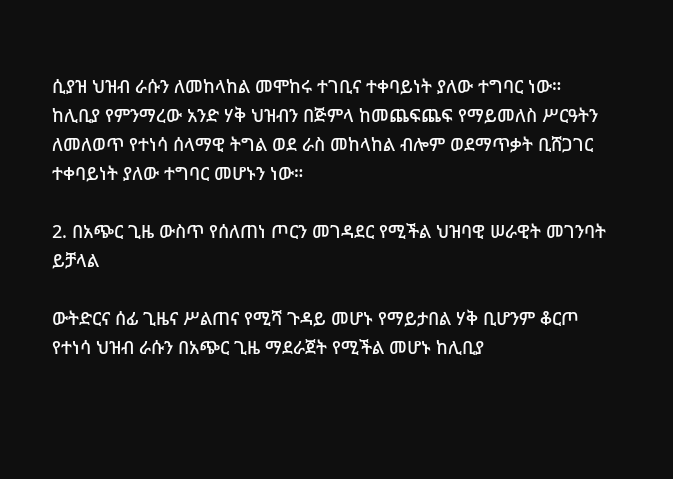ሲያዝ ህዝብ ራሱን ለመከላከል መሞከሩ ተገቢና ተቀባይነት ያለው ተግባር ነው። ከሊቢያ የምንማረው አንድ ሃቅ ህዝብን በጅምላ ከመጨፍጨፍ የማይመለስ ሥርዓትን ለመለወጥ የተነሳ ሰላማዊ ትግል ወደ ራስ መከላከል ብሎም ወደማጥቃት ቢሸጋገር ተቀባይነት ያለው ተግባር መሆኑን ነው።

2. በአጭር ጊዜ ውስጥ የሰለጠነ ጦርን መገዳደር የሚችል ህዝባዊ ሠራዊት መገንባት ይቻላል

ውትድርና ሰፊ ጊዜና ሥልጠና የሚሻ ጉዳይ መሆኑ የማይታበል ሃቅ ቢሆንም ቆርጦ የተነሳ ህዝብ ራሱን በአጭር ጊዜ ማደራጀት የሚችል መሆኑ ከሊቢያ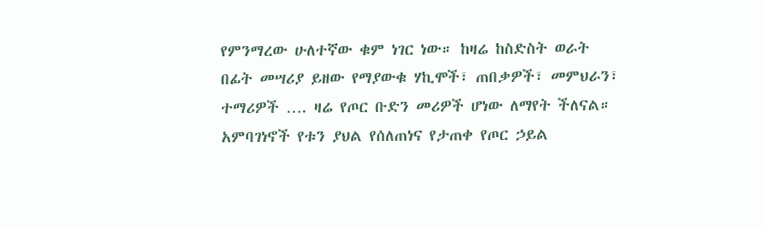የምንማረው ሁለተኛው ቁም ነገር ነው። ከዛሬ ከስድስት ወራት በፊት መሣሪያ ይዘው የማያውቁ ሃኪሞች፣ ጠበቃዎች፣ መምህራን፣ ተማሪዎች …. ዛሬ የጦር ቡድን መሪዎች ሆነው ለማየት ችለናል። አምባገነኖች የቱን ያህል የሰለጠነና የታጠቀ የጦር ኃይል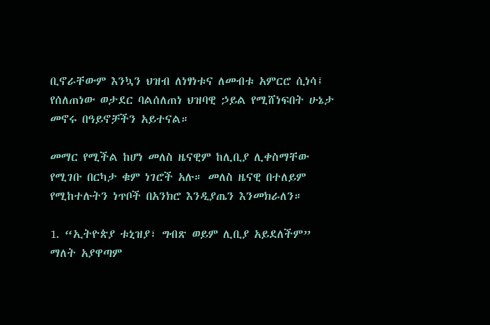ቢኖራቸውም እንኳን ህዝብ ለነፃነቱና ለመብቱ አምርሮ ሲነሳ፤ የሰለጠነው ወታደር ባልሰለጠነ ህዝባዊ ኃይል የሚሸነፍበት ሁኔታ መኖሩ በዓይኖቻችን አይተናል።

መማር የሚችል ከሆነ መለስ ዜናዊም ከሊቢያ ሊቀስማቸው የሚገቡ በርካታ ቁም ነገሮች አሉ። መለስ ዜናዊ በተለይም የሚከተሉትን ነጥቦች በአንክሮ እንዲያጤን እንመክራለን።

1. “ኢትዮጵያ ቱኒዝያ፣ ግብጽ ወይም ሊቢያ አይደለችም” ማለት አያዋጣም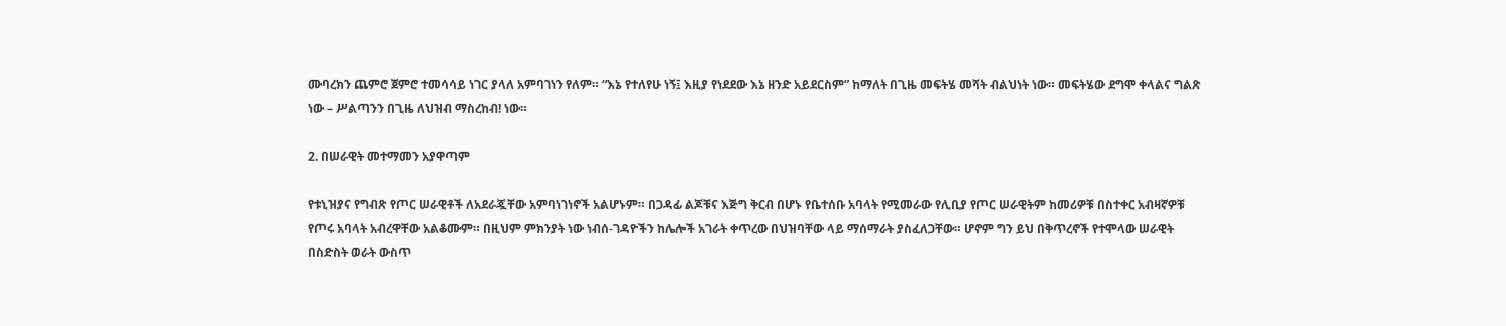ሙባረክን ጨምሮ ጀምሮ ተመሳሳይ ነገር ያላለ አምባገነን የለም። “እኔ የተለየሁ ነኝ፤ እዚያ የነደደው እኔ ዘንድ አይደርስም” ከማለት በጊዜ መፍትሄ መሻት ብልህነት ነው። መፍትሄው ደግሞ ቀላልና ግልጽ ነው – ሥልጣንን በጊዜ ለህዝብ ማስረከብ! ነው።

2. በሠራዊት መተማመን አያዋጣም

የቱኒዝያና የግብጽ የጦር ሠራዊቶች ለአደራጇቸው አምባነገነኖች አልሆኑም። በጋዳፊ ልጆቹና እጅግ ቅርብ በሆኑ የቤተሰቡ አባላት የሚመራው የሊቢያ የጦር ሠራዊትም ከመሪዎቹ በስተቀር አብዛኛዎቹ የጦሩ አባላት አብረዋቸው አልቆሙም። በዚህም ምክንያት ነው ነብሰ-ገዳዮችን ከሌሎች አገራት ቀጥረው በህዝባቸው ላይ ማሰማራት ያስፈለጋቸው። ሆኖም ግን ይህ በቅጥረኖች የተሞላው ሠራዊት በስድስት ወራት ውስጥ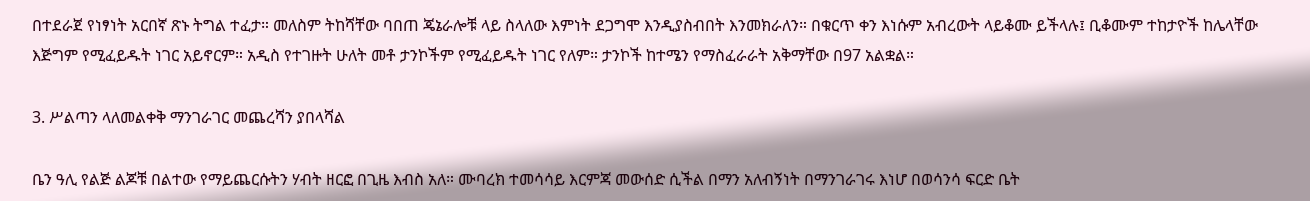በተደራጀ የነፃነት አርበኛ ጽኑ ትግል ተፈታ። መለስም ትከሻቸው ባበጠ ጄኔራሎቹ ላይ ስላለው እምነት ደጋግሞ እንዲያስብበት እንመክራለን። በቁርጥ ቀን እነሱም አብረውት ላይቆሙ ይችላሉ፤ ቢቆሙም ተከታዮች ከሌላቸው እጅግም የሚፈይዱት ነገር አይኖርም። አዲስ የተገዙት ሁለት መቶ ታንኮችም የሚፈይዱት ነገር የለም። ታንኮች ከተሜን የማስፈራራት አቅማቸው በ97 አልቋል።

3. ሥልጣን ላለመልቀቅ ማንገራገር መጨረሻን ያበላሻል

ቤን ዓሊ የልጅ ልጆቹ በልተው የማይጨርሱትን ሃብት ዘርፎ በጊዜ እብስ አለ። ሙባረክ ተመሳሳይ እርምጃ መውሰድ ሲችል በማን አለብኝነት በማንገራገሩ እነሆ በወሳንሳ ፍርድ ቤት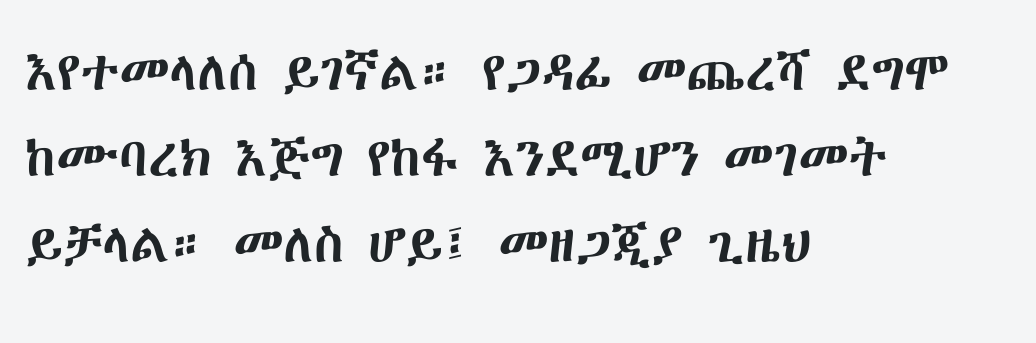እየተመላለሰ ይገኛል። የጋዳፊ መጨረሻ ደግሞ ከሙባረክ እጅግ የከፋ እንደሚሆን መገመት ይቻላል። መለስ ሆይ፤ መዘጋጂያ ጊዜህ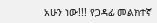አሁን ነው!!! የጋዳፊ መልክተኛ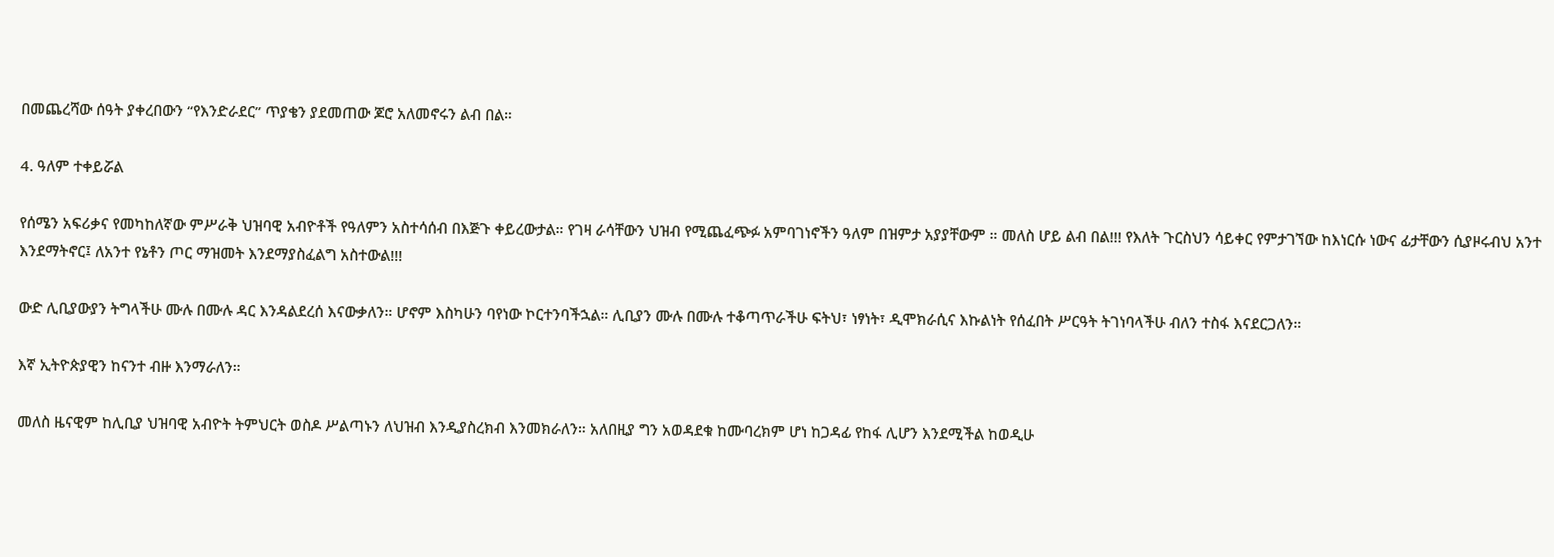በመጨረሻው ሰዓት ያቀረበውን “የእንድራደር” ጥያቄን ያደመጠው ጆሮ አለመኖሩን ልብ በል።

4. ዓለም ተቀይሯል

የሰሜን አፍሪቃና የመካከለኛው ምሥራቅ ህዝባዊ አብዮቶች የዓለምን አስተሳሰብ በእጅጉ ቀይረውታል። የገዛ ራሳቸውን ህዝብ የሚጨፈጭፉ አምባገነኖችን ዓለም በዝምታ አያያቸውም ። መለስ ሆይ ልብ በል!!! የእለት ጉርስህን ሳይቀር የምታገኘው ከእነርሱ ነውና ፊታቸውን ሲያዞሩብህ አንተ እንደማትኖር፤ ለአንተ የኔቶን ጦር ማዝመት እንደማያስፈልግ አስተውል!!!

ውድ ሊቢያውያን ትግላችሁ ሙሉ በሙሉ ዳር እንዳልደረሰ እናውቃለን። ሆኖም እስካሁን ባየነው ኮርተንባችኋል። ሊቢያን ሙሉ በሙሉ ተቆጣጥራችሁ ፍትህ፣ ነፃነት፣ ዲሞክራሲና እኩልነት የሰፈበት ሥርዓት ትገነባላችሁ ብለን ተስፋ እናደርጋለን።

እኛ ኢትዮጵያዊን ከናንተ ብዙ እንማራለን።

መለስ ዜናዊም ከሊቢያ ህዝባዊ አብዮት ትምህርት ወስዶ ሥልጣኑን ለህዝብ እንዲያስረክብ እንመክራለን። አለበዚያ ግን አወዳደቁ ከሙባረክም ሆነ ከጋዳፊ የከፋ ሊሆን እንደሚችል ከወዲሁ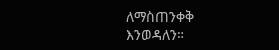ለማስጠንቀቅ እንወዳለን።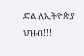ድል ለኢትዮጵያ ህዝብ!!!